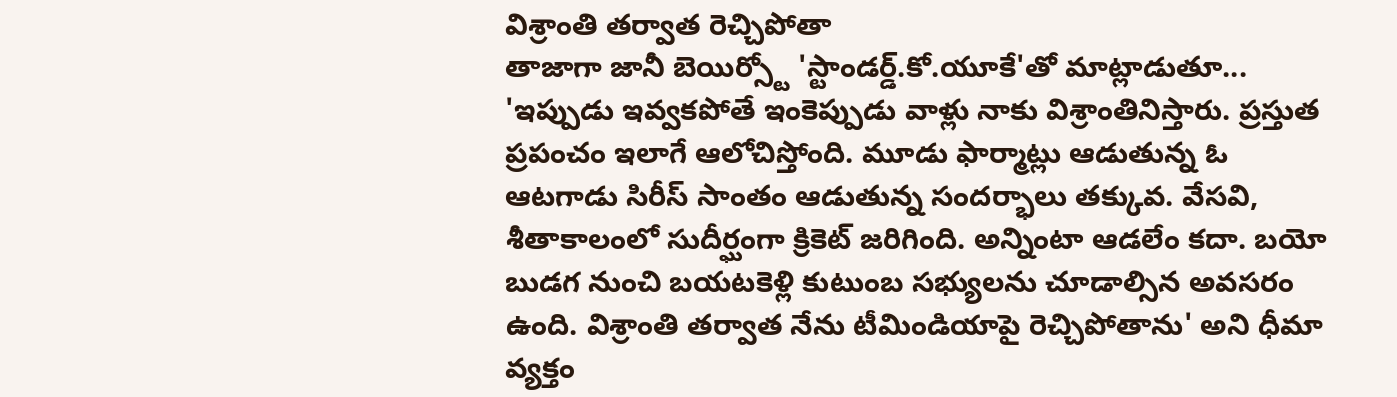విశ్రాంతి తర్వాత రెచ్చిపోతా
తాజాగా జానీ బెయిర్స్టో 'స్టాండర్డ్.కో.యూకే'తో మాట్లాడుతూ... 'ఇప్పుడు ఇవ్వకపోతే ఇంకెప్పుడు వాళ్లు నాకు విశ్రాంతినిస్తారు. ప్రస్తుత ప్రపంచం ఇలాగే ఆలోచిస్తోంది. మూడు ఫార్మాట్లు ఆడుతున్న ఓ ఆటగాడు సిరీస్ సాంతం ఆడుతున్న సందర్భాలు తక్కువ. వేసవి, శీతాకాలంలో సుదీర్ఘంగా క్రికెట్ జరిగింది. అన్నింటా ఆడలేం కదా. బయో బుడగ నుంచి బయటకెళ్లి కుటుంబ సభ్యులను చూడాల్సిన అవసరం ఉంది. విశ్రాంతి తర్వాత నేను టీమిండియాపై రెచ్చిపోతాను' అని ధీమా వ్యక్తం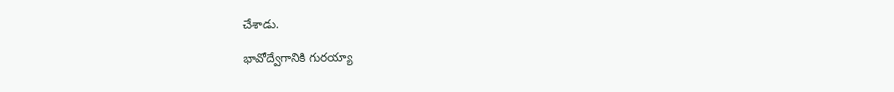చేశాడు.

భావోద్వేగానికి గురయ్యా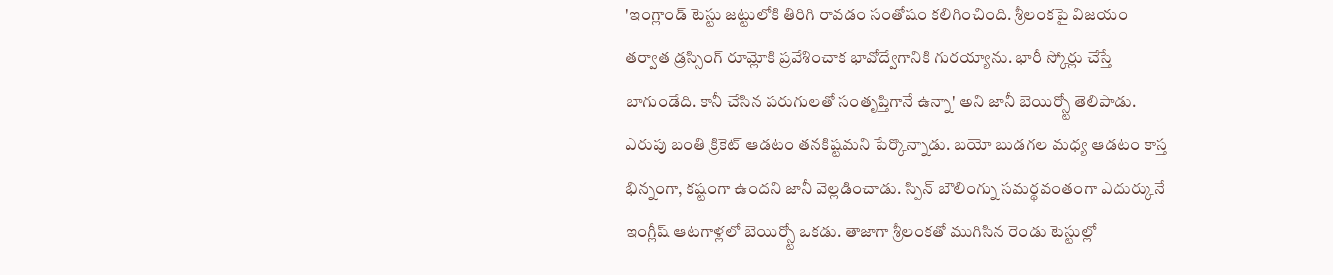'ఇంగ్లాండ్ టెస్టు జట్టులోకి తిరిగి రావడం సంతోషం కలిగించింది. శ్రీలంకపై విజయం తర్వాత డ్రస్సింగ్ రూమ్లోకి ప్రవేశించాక భావోద్వేగానికి గురయ్యాను. భారీ స్కోర్లు చేస్తే బాగుండేది. కానీ చేసిన పరుగులతో సంతృప్తిగానే ఉన్నా' అని జానీ బెయిర్స్టో తెలిపాడు. ఎరుపు బంతి క్రికెట్ ఆడటం తనకిష్టమని పేర్కొన్నాడు. బయో బుడగల మధ్య ఆడటం కాస్త భిన్నంగా, కష్టంగా ఉందని జానీ వెల్లడించాడు. స్పిన్ బౌలింగ్ను సమర్థవంతంగా ఎదుర్కునే ఇంగ్లీష్ ఆటగాళ్లలో బెయిర్స్టో ఒకడు. తాజాగా శ్రీలంకతో ముగిసిన రెండు టెస్టుల్లో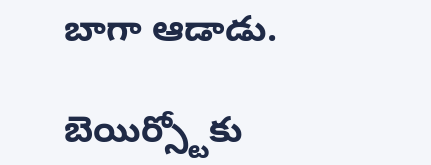బాగా ఆడాడు.

బెయిర్స్టోకు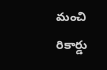మంచి రికార్డు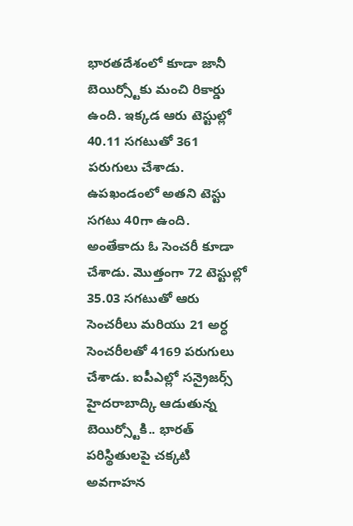భారతదేశంలో కూడా జానీ బెయిర్స్టోకు మంచి రికార్డు ఉంది. ఇక్కడ ఆరు టెస్టుల్లో 40.11 సగటుతో 361 పరుగులు చేశాడు. ఉపఖండంలో అతని టెస్టు సగటు 40గా ఉంది. అంతేకాదు ఓ సెంచరీ కూడా చేశాడు. మొత్తంగా 72 టెస్టుల్లో 35.03 సగటుతో ఆరు సెంచరీలు మరియు 21 అర్ధ సెంచరీలతో 4169 పరుగులు చేశాడు. ఐపీఎల్లో సన్రైజర్స్ హైదరాబాద్కి ఆడుతున్న బెయిర్స్టోకి.. భారత్ పరిస్థితులపై చక్కటి అవగాహన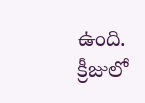ఉంది. క్రీజులో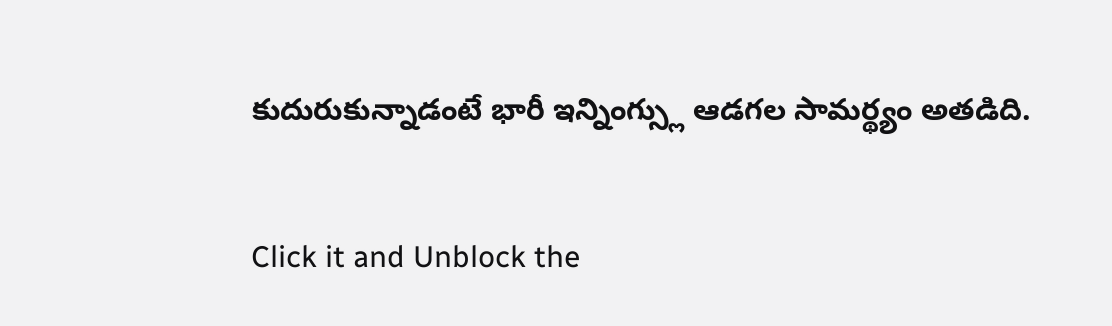కుదురుకున్నాడంటే భారీ ఇన్నింగ్స్లు ఆడగల సామర్థ్యం అతడిది.


Click it and Unblock the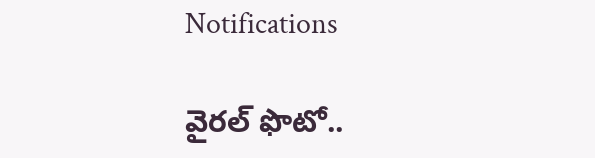Notifications

వైరల్ ఫొటో..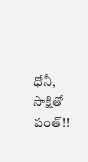ధోనీ, సాక్షితో పంత్!!